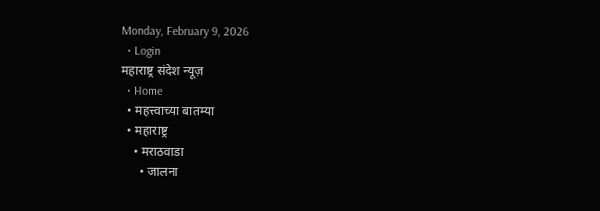Monday, February 9, 2026
  • Login
महाराष्ट्र संदेश न्यूज़
  • Home
  • महत्त्वाच्या बातम्या
  • महाराष्ट्र
    • मराठवाडा
      • जालना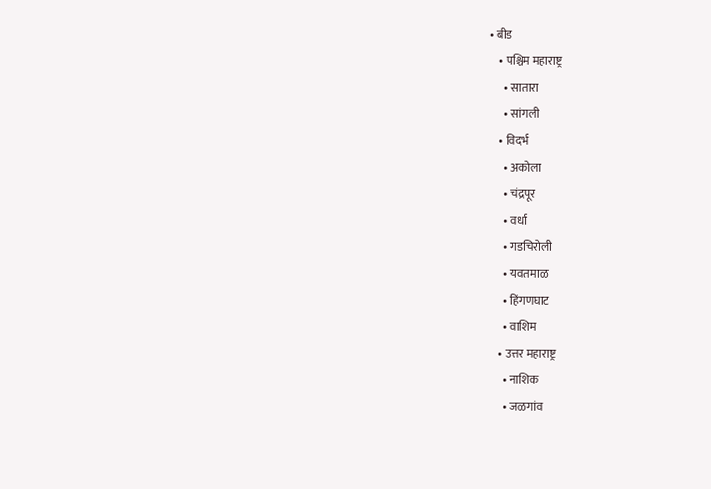• बीड
    • पश्चिम महाराष्ट्र
      • सातारा
      • सांगली
    • विदर्भ
      • अकोला
      • चंद्रपूर
      • वर्धा
      • गडचिरोली
      • यवतमाळ
      • हिंगणघाट
      • वाशिम
    • उत्तर महाराष्ट्र
      • नाशिक
      • जळगांव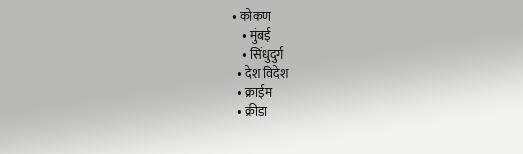• कोकण
    • मुंबई
    • सिंधुदुर्ग
  • देश विदेश
  • क्राईम
  • क्रीडा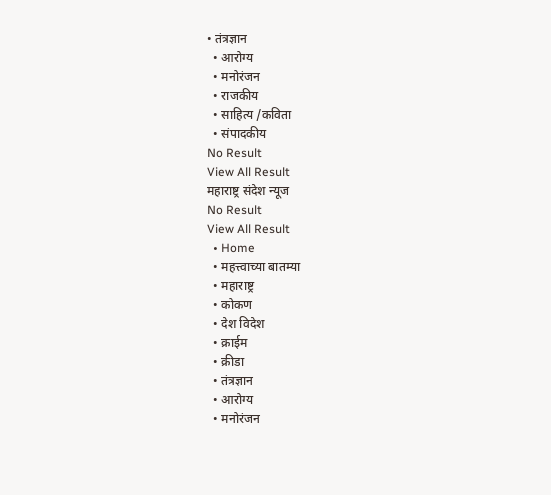• तंत्रज्ञान
  • आरोग्य
  • मनोरंजन
  • राजकीय
  • साहित्य /कविता
  • संपादकीय
No Result
View All Result
महाराष्ट्र संदेश न्यूज
No Result
View All Result
  • Home
  • महत्त्वाच्या बातम्या
  • महाराष्ट्र
  • कोकण
  • देश विदेश
  • क्राईम
  • क्रीडा
  • तंत्रज्ञान
  • आरोग्य
  • मनोरंजन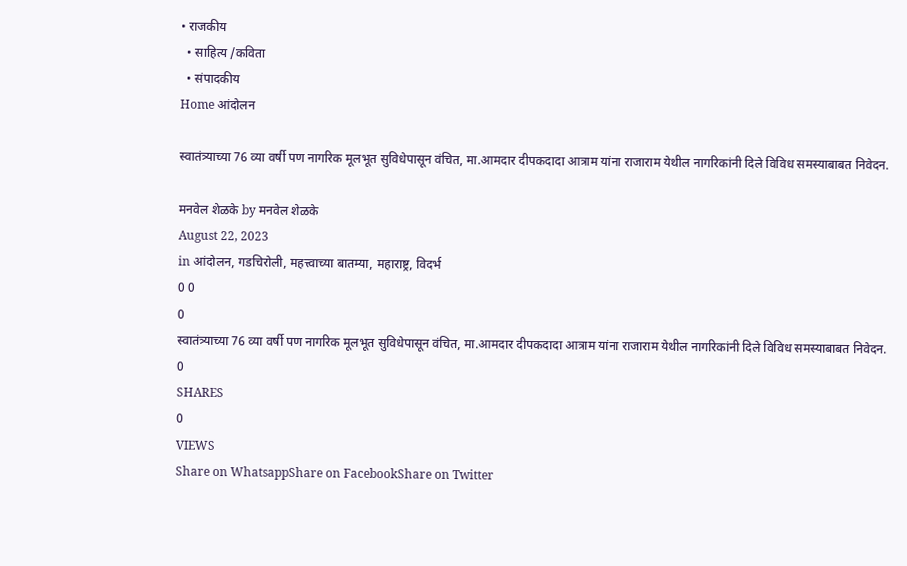• राजकीय
  • साहित्य /कविता
  • संपादकीय
Home आंदोलन

स्वातंत्र्याच्या 76 व्या वर्षी पण नागरिक मूलभूत सुविधेपासून वंचित, मा.आमदार दीपकदादा आत्राम यांना राजाराम येथील नागरिकांनी दिले विविध समस्याबाबत निवेदन.

मनवेल शेळके by मनवेल शेळके
August 22, 2023
in आंदोलन, गडचिरोली, महत्त्वाच्या बातम्या, महाराष्ट्र, विदर्भ
0 0
0
स्वातंत्र्याच्या 76 व्या वर्षी पण नागरिक मूलभूत सुविधेपासून वंचित, मा.आमदार दीपकदादा आत्राम यांना राजाराम येथील नागरिकांनी दिले विविध समस्याबाबत निवेदन.
0
SHARES
0
VIEWS
Share on WhatsappShare on FacebookShare on Twitter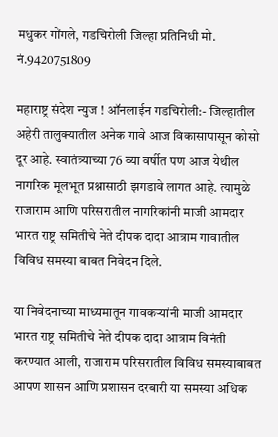मधुकर गोंगले, गडचिरोली जिल्हा प्रतिनिधी मो. नं.9420751809

महाराष्ट्र संदेश न्युज ! ऑनलाईन गडचिरोली:- जिल्हातील अहेरी तालुक्यातील अनेक गावे आज विकासापासून कोसो दूर आहे. स्वातंत्र्याच्या 76 व्या वर्षीत पण आज येथील नागरिक मूलभूत प्रश्नासाठी झगडावे लागत आहे. त्यामुळे राजाराम आणि परिसरातील नागरिकांनी माजी आमदार भारत राष्ट्र समितीचे नेते दीपक दादा आत्राम गावातील विविध समस्या बाबत निवेदन दिले.

या निवेदनाच्या माध्यमातून गावकऱ्यांनी माजी आमदार भारत राष्ट्र समितीचे नेते दीपक दादा आत्राम विनंती करण्यात आली, राजाराम परिसरातील विविध समस्याबाबत आपण शासन आणि प्रशासन दरबारी या समस्या अधिक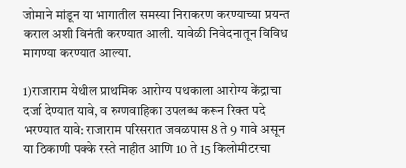जोमाने मांडून या भागातील समस्या निराकरण करण्याच्या प्रयन्त कराल अशी विनंती करण्यात आली. यावेळी निवेदनातून विविध मागण्या करण्यात आल्या.

1)राजाराम येथील प्राथमिक आरोग्य पथकाला आरोग्य केंद्राचा दर्जा देण्यात यावे, व रुग्णवाहिका उपलब्ध करून रिक्त पदे भरण्यात यावे: राजाराम परिसरात जवळपास 8 ते 9 गावे असून या ठिकाणी पक्के रस्ते नाहीत आणि 10 ते 15 किलोमीटरचा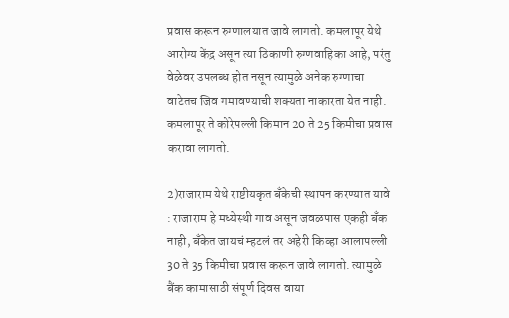प्रवास करून रुग्णालयात जावे लागतो. कमलापूर येथे आरोग्य केंद्र असून त्या ठिकाणी रुग्णवाहिका आहे, परंतु वेळेवर उपलब्ध होत नसून त्यामुळे अनेक रुग्णाचा वाटेतच जिव गमावण्याची शक्यता नाकारता येत नाही. कमलापूर ते कोरेपल्ली किमान 20 ते 25 किमीचा प्रवास करावा लागतो.

2)राजाराम येथे राष्टीयकृत बँकेची स्थापन करण्यात यावे : राजाराम हे मध्येस्थी गाव असून जवळपास एकही बँक नाही, बँकेत जायचं म्हटलं तर अहेरी किव्हा आलापल्ली 30 ते 35 किमीचा प्रवास करून जावे लागतो. त्यामुळे बैंक कामासाठी संपूर्ण दिवस वाया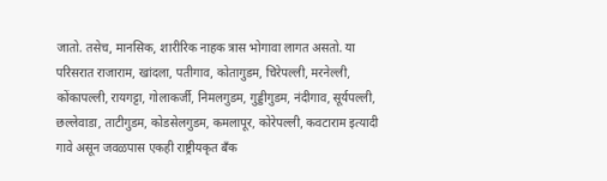जातो. तसेच, मानसिक, शारीरिक नाहक त्रास भोगावा लागत असतो. या परिसरात राजाराम, खांदला, पतीगाव, कोतागुडम, चिरेपल्ली, मरनेल्ली, कोंकापल्ली, रायगट्टा, गोलाकर्जी, निमलगुडम, गुड्डीगुडम, नंदीगाव, सूर्यपल्ली, छल्लेवाडा, ताटीगुडम, कोडसेलगुडम, कमलापूर, कोरेपल्ली, कवटाराम इत्यादी गावे असून जवळपास एकही राष्ट्रीयकृत बँक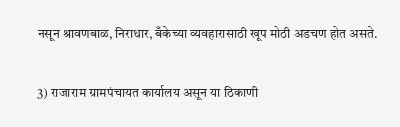नसून श्रावणबाळ, निराधार, बँकेच्या व्यवहारासाठी खूप मोठी अडचण होत असते.

3) राजाराम ग्रामपंचायत कार्यालय असून या ठिकाणी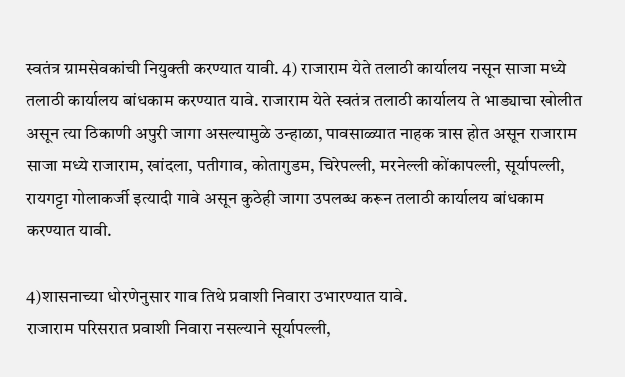स्वतंत्र ग्रामसेवकांची नियुक्ती करण्यात यावी. 4) राजाराम येते तलाठी कार्यालय नसून साजा मध्ये तलाठी कार्यालय बांधकाम करण्यात यावे. राजाराम येते स्वतंत्र तलाठी कार्यालय ते भाड्याचा खोलीत असून त्या ठिकाणी अपुरी जागा असल्यामुळे उन्हाळा, पावसाळ्यात नाहक त्रास होत असून राजाराम साजा मध्ये राजाराम, खांदला, पतीगाव, कोतागुडम, चिरेपल्ली, मरनेल्ली कोंकापल्ली, सूर्यापल्ली, रायगट्टा गोलाकर्जी इत्यादी गावे असून कुठेही जागा उपलब्ध करून तलाठी कार्यालय बांधकाम करण्यात यावी.

4)शासनाच्या धोरणेनुसार गाव तिथे प्रवाशी निवारा उभारण्यात यावे.
राजाराम परिसरात प्रवाशी निवारा नसल्याने सूर्यापल्ली,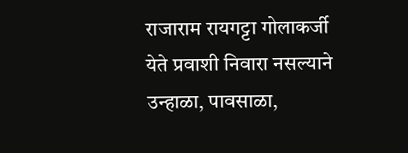राजाराम रायगट्टा गोलाकर्जी येते प्रवाशी निवारा नसल्याने उन्हाळा, पावसाळा,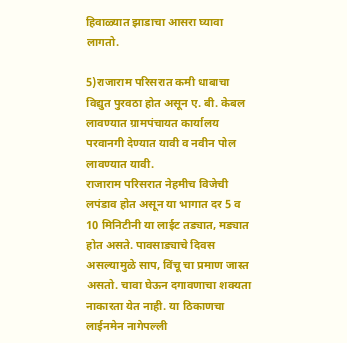हिवाळ्यात झाडाचा आसरा घ्यावा लागतो.

5)राजाराम परिसरात कमी धाबाचा विद्युत पुरवठा होत असून ए. बी. केबल लावण्यात ग्रामपंचायत कार्यालय परवानगी देण्यात यावी व नवीन पोल लावण्यात यावी.
राजाराम परिसरात नेहमीच विजेची लपंडाव होत असून या भागात दर 5 व 10 मिनिटीनी या लाईट तड्यात, मड्यात होत असते. पावसाड्याचे दिवस असल्यामुळे साप, विंचू चा प्रमाण जास्त असतो. चावा घेऊन दगावणाचा शक्यता नाकारता येत नाही. या ठिकाणचा लाईनमेन नागेपल्ली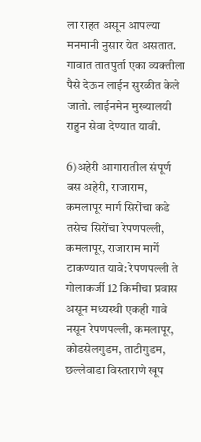ला राहत असून आपल्या मनमानी नुसार येत असतात. गावात तातपुर्ता एका व्यक्तीला पैसे देऊन लाईन सुरळीत केले जातो. लाईनमेन मुख्यालयी राहुन सेवा देण्यात यावी.

6)अहेरी आगारातील संपूर्ण बस अहेरी, राजाराम, कमलापूर मार्ग सिरोंचा कडे तसेच सिरोंचा रेपणपल्ली, कमलापूर, राजाराम मार्गे टाकण्यात यावे: रेपणपल्ली ते गोलाकर्जी 12 किमीचा प्रवास असून मध्यस्थी एकही गावे नसून रेपणपल्ली, कमलापूर, कोडसेलगुडम, ताटीगुडम, छल्लेवाडा विस्ताराणे खूप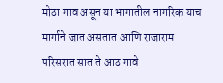मोठा गाव असून या भागातील नागरिक याच मार्गाने जात असतात आणि राजाराम परिसरात सात ते आठ गावे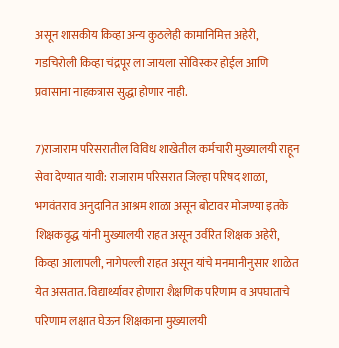असून शासकीय किव्हा अन्य कुठलेही कामानिमित्त अहेरी, गडचिरोली किव्हा चंद्रपूर ला जायला सोविस्कर होईल आणि प्रवासाना नाहकत्रास सुद्धा होणार नाही.

7)राजाराम परिसरातील विविध शाखेतील कर्मचारी मुख्यालयी राहून सेवा देण्यात यावी: राजाराम परिसरात जिल्हा परिषद शाळा, भगवंतराव अनुदानित आश्रम शाळा असून बोटावर मोजण्या इतके शिक्षकवृद्ध यांनी मुख्यालयी राहत असून उर्वरित शिक्षक अहेरी, किव्हा आलापली, नागेपल्ली राहत असून यांचे मनमानीनुसार शाळेत येत असतात. विद्यार्थ्यावर होणारा शैक्षणिक परिणाम व अपघाताचे परिणाम लक्षात घेऊन शिक्षकाना मुख्यालयी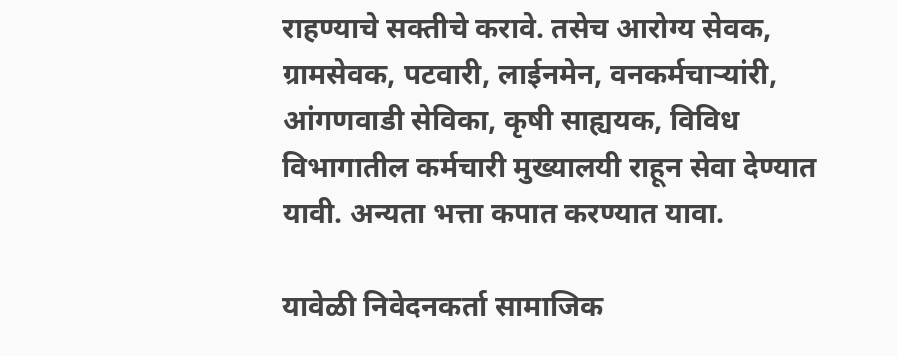राहण्याचे सक्तीचे करावे. तसेच आरोग्य सेवक, ग्रामसेवक, पटवारी, लाईनमेन, वनकर्मचाऱ्यांरी, आंगणवाडी सेविका, कृषी साह्ययक, विविध विभागातील कर्मचारी मुख्यालयी राहून सेवा देण्यात यावी. अन्यता भत्ता कपात करण्यात यावा.

यावेळी निवेदनकर्ता सामाजिक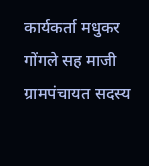कार्यकर्ता मधुकर गोंगले सह माजी ग्रामपंचायत सदस्य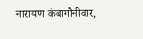नारायण कंबागौनीवार,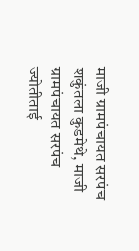माजी ग्रामपंचायत सरपंच शकुंतला कुडमेथे, माजी ग्रामपंचायत सरपंच ज्योतीताई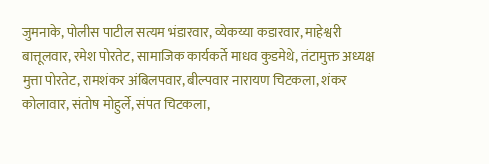जुमनाके, पोलीस पाटील सत्यम भंडारवार, व्येकय्या कडारवार, माहेश्वरी बात्तूलवार, रमेश पोरतेट, सामाजिक कार्यकर्ते माधव कुडमेथे, तंटामुक्त अध्यक्ष मुत्ता पोरतेट, रामशंकर अंबिलपवार, बील्पवार नारायण चिटकला, शंकर कोलावार, संतोष मोहुर्ले, संपत चिटकला,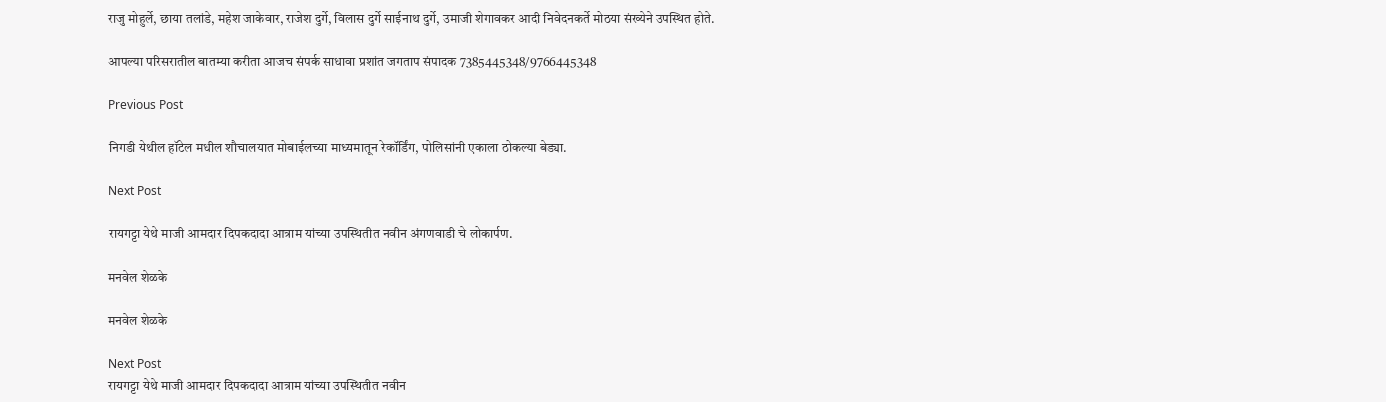राजु मोहुर्ले, छाया तलांडे, महेश जाकेवार, राजेश दुर्गे, विलास दुर्गे साईनाथ दुर्गे, उमाजी शेगावकर आदी निवेदनकर्ते मोठया संख्येने उपस्थित होते.

आपल्या परिसरातील बातम्या करीता आजच संपर्क साधावा प्रशांत जगताप संपादक 7385445348/9766445348

Previous Post

निगडी येथील हॉटेल मधील शौचालयात मोबाईलच्या माध्यमातून रेकॉर्डिंग, पोलिसांनी एकाला ठोकल्या बेड्या.

Next Post

रायगट्टा येथे माजी आमदार दिपकदादा आत्राम यांच्या उपस्थितीत नवीन अंगणवाडी चे लोकार्पण.

मनवेल शेळके

मनवेल शेळके

Next Post
रायगट्टा येथे माजी आमदार दिपकदादा आत्राम यांच्या उपस्थितीत नवीन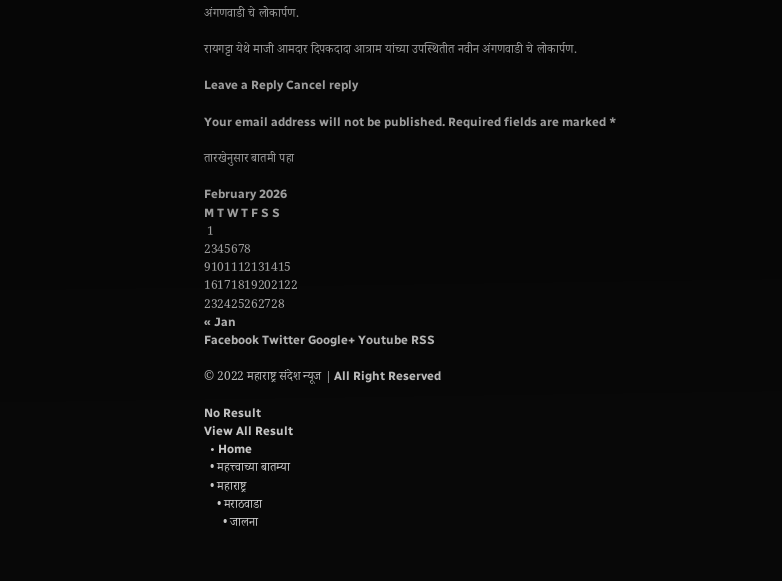अंगणवाडी चे लोकार्पण.

रायगट्टा येथे माजी आमदार दिपकदादा आत्राम यांच्या उपस्थितीत नवीन अंगणवाडी चे लोकार्पण.

Leave a Reply Cancel reply

Your email address will not be published. Required fields are marked *

तारखेनुसार बातमी पहा

February 2026
M T W T F S S
 1
2345678
9101112131415
16171819202122
232425262728
« Jan
Facebook Twitter Google+ Youtube RSS

© 2022 महाराष्ट्र संदेश न्यूज | All Right Reserved

No Result
View All Result
  • Home
  • महत्त्वाच्या बातम्या
  • महाराष्ट्र
    • मराठवाडा
      • जालना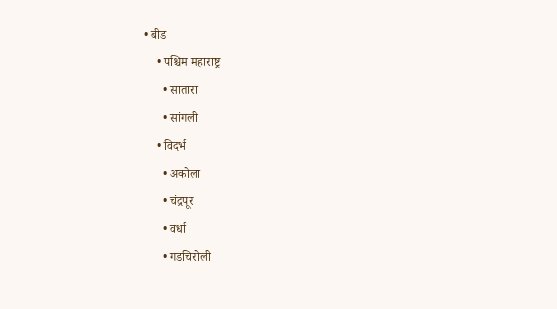• बीड
    • पश्चिम महाराष्ट्र
      • सातारा
      • सांगली
    • विदर्भ
      • अकोला
      • चंद्रपूर
      • वर्धा
      • गडचिरोली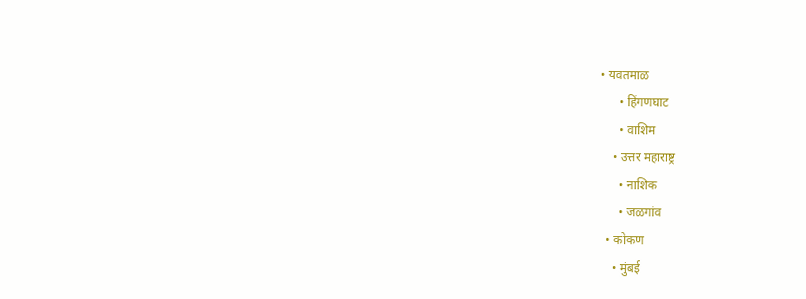• यवतमाळ
      • हिंगणघाट
      • वाशिम
    • उत्तर महाराष्ट्र
      • नाशिक
      • जळगांव
  • कोकण
    • मुंबई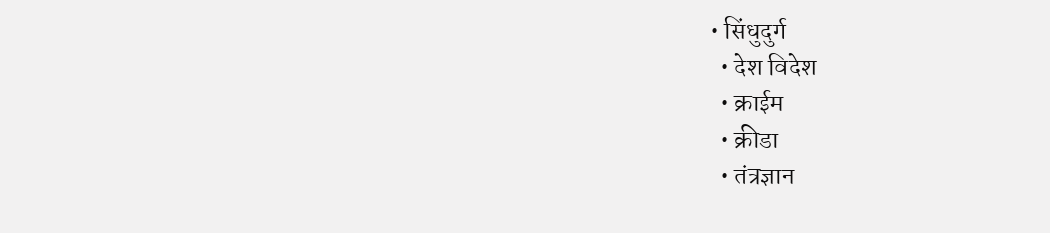• सिंधुदुर्ग
  • देश विदेश
  • क्राईम
  • क्रीडा
  • तंत्रज्ञान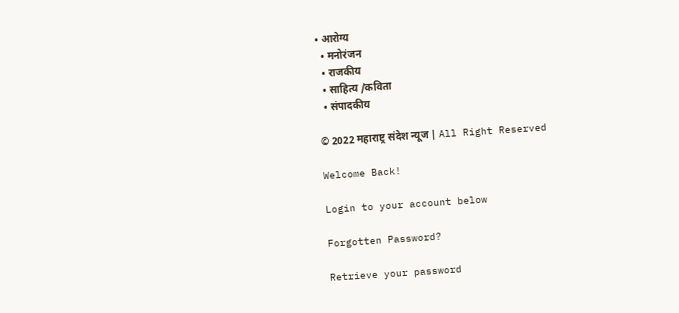• आरोग्य
  • मनोरंजन
  • राजकीय
  • साहित्य /कविता
  • संपादकीय

© 2022 महाराष्ट्र संदेश न्यूज | All Right Reserved

Welcome Back!

Login to your account below

Forgotten Password?

Retrieve your password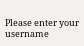Please enter your username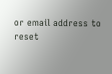or email address to reset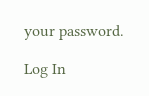your password.

Log In